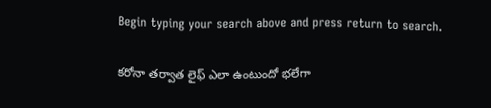Begin typing your search above and press return to search.

కరోనా తర్వాత లైఫ్ ఎలా ఉంటుందో భలేగా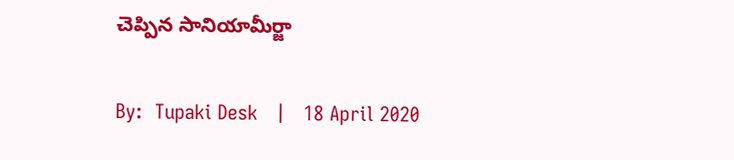చెప్పిన సానియామీర్జా

By:  Tupaki Desk   |   18 April 2020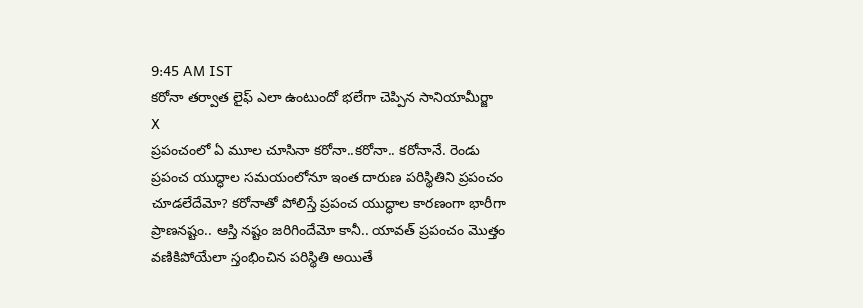9:45 AM IST
కరోనా తర్వాత లైఫ్ ఎలా ఉంటుందో భలేగా చెప్పిన సానియామీర్జా
X
ప్రపంచంలో ఏ మూల చూసినా కరోనా..కరోనా.. కరోనానే. రెండు ప్రపంచ యుద్ధాల సమయంలోనూ ఇంత దారుణ పరిస్థితిని ప్రపంచం చూడలేదేమో? కరోనాతో పోలిస్తే ప్రపంచ యుద్ధాల కారణంగా భారీగా ప్రాణనష్టం.. ఆస్తి నష్టం జరిగిందేమో కానీ.. యావత్ ప్రపంచం మొత్తం వణికిపోయేలా స్తంభించిన పరిస్థితి అయితే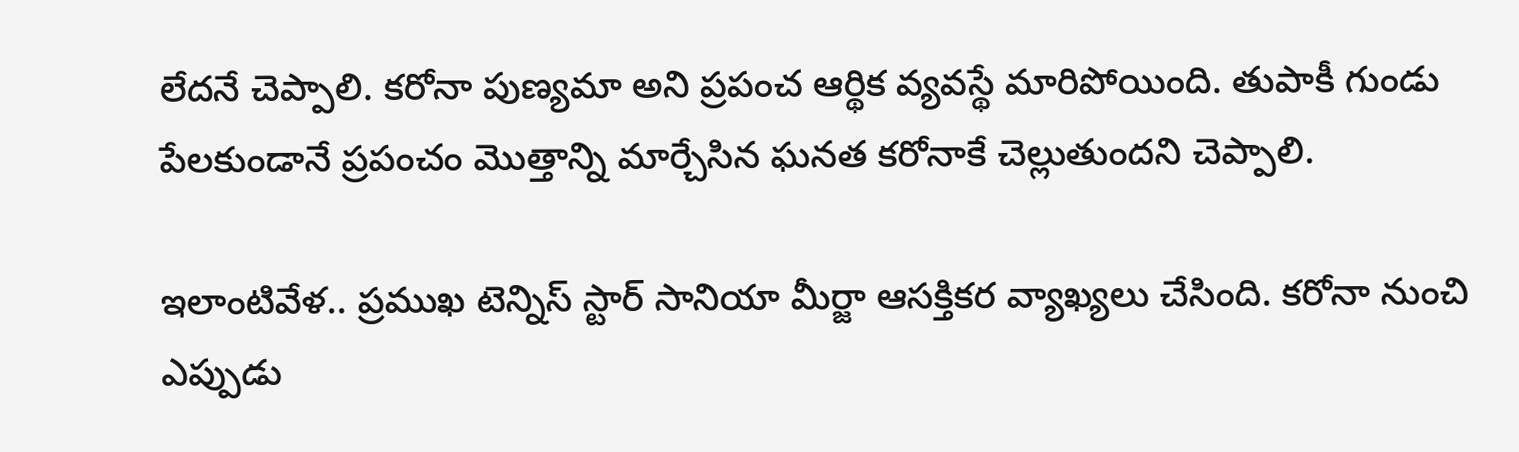లేదనే చెప్పాలి. కరోనా పుణ్యమా అని ప్రపంచ ఆర్థిక వ్యవస్థే మారిపోయింది. తుపాకీ గుండు పేలకుండానే ప్రపంచం మొత్తాన్ని మార్చేసిన ఘనత కరోనాకే చెల్లుతుందని చెప్పాలి.

ఇలాంటివేళ.. ప్రముఖ టెన్నిస్ స్టార్ సానియా మీర్జా ఆసక్తికర వ్యాఖ్యలు చేసింది. కరోనా నుంచి ఎప్పుడు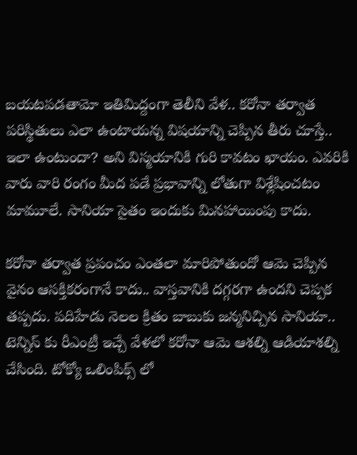బయటపడతామో ఇతిమిద్దంగా తెలీని వేళ.. కరోనా తర్వాత పరిస్థితులు ఎలా ఉంటాయన్న విషయాన్ని చెప్పిన తీరు చూస్తే.. ఇలా ఉంటుందా? అని విస్మయానికి గురి కావటం ఖాయం. ఎవరికి వారు వారి రంగం మీద పడే ప్రభావాన్ని లోతుగా విశ్లేషించటం మామూలే. సానియా సైతం ఇందుకు మినహాయింపు కాదు.

కరోనా తర్వాత ప్రపంచం ఎంతలా మారిపోతుందో ఆమె చెప్పిన వైనం ఆసక్తికరంగానే కాదు.. వాస్తవానికి దగ్గరగా ఉందని చెప్పక తప్పదు. పదిహేడు నెలల క్రితం బాబుకు జన్మనిచ్చిన సానియా.. టెన్నిస్ కు రీఎంట్రీ ఇచ్చే వేళలో కరోనా ఆమె ఆశల్ని ఆడియాశల్ని చేసింది. టోక్యో ఒలింపిక్స్ లో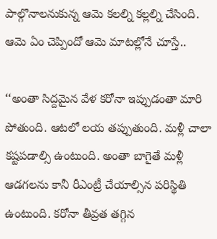పాల్గొనాలనుకున్న ఆమె కలల్ని కల్లల్ని చేసింది. ఆమె ఏం చెప్పిందో ఆమె మాటల్లోనే చూస్తే..

‘‘అంతా సిద్దమైన వేళ కరోనా ఇప్పుడంతా మారి పోతుంది. ఆటలో లయ తప్పుతుంది. మళ్లీ చాలా కష్టపడాల్సి ఉంటుంది. అంతా బాగైతే మళ్లీ ఆడగలను కానీ రీఎంట్రీ చేయాల్సిన పరిస్థితి ఉంటుంది. కరోనా తీవ్రత తగ్గిన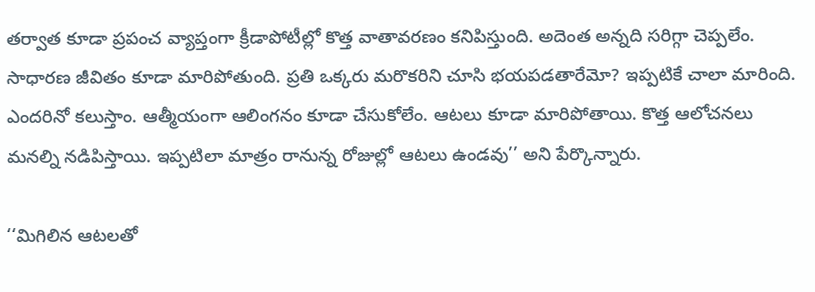తర్వాత కూడా ప్రపంచ వ్యాప్తంగా క్రీడాపోటీల్లో కొత్త వాతావరణం కనిపిస్తుంది. అదెంత అన్నది సరిగ్గా చెప్పలేం. సాధారణ జీవితం కూడా మారిపోతుంది. ప్రతి ఒక్కరు మరొకరిని చూసి భయపడతారేమో? ఇప్పటికే చాలా మారింది. ఎందరినో కలుస్తాం. ఆత్మీయంగా ఆలింగనం కూడా చేసుకోలేం. ఆటలు కూడా మారిపోతాయి. కొత్త ఆలోచనలు మనల్ని నడిపిస్తాయి. ఇప్పటిలా మాత్రం రానున్న రోజుల్లో ఆటలు ఉండవు’’ అని పేర్కొన్నారు.

‘‘మిగిలిన ఆటలతో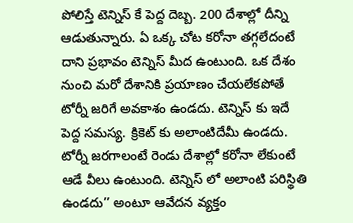పోలిస్తే టెన్నిస్ కే పెద్ద దెబ్బ. 200 దేశాల్లో దీన్ని ఆడుతున్నారు. ఏ ఒక్క చోట కరోనా తగ్గలేదంటే దాని ప్రభావం టెన్నిస్ మీద ఉంటుంది. ఒక దేశం నుంచి మరో దేశానికి ప్రయాణం చేయలేకపోతే టోర్నీ జరిగే అవకాశం ఉండదు. టెన్నిస్ కు ఇదే పెద్ద సమస్య. క్రికెట్ కు అలాంటిదేమీ ఉండదు. టోర్నీ జరగాలంటే రెండు దేశాల్లో కరోనా లేకుంటే ఆడే వీలు ఉంటుంది. టెన్నిస్ లో అలాంటి పరిస్థితి ఉండదు’’ అంటూ ఆవేదన వ్యక్తం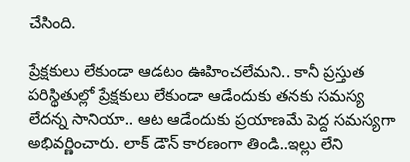చేసింది.

ప్రేక్షకులు లేకుండా ఆడటం ఊహించలేమని.. కానీ ప్రస్తుత పరిస్థితుల్లో ప్రేక్షకులు లేకుండా ఆడేందుకు తనకు సమస్య లేదన్న సానియా.. ఆట ఆడేందుకు ప్రయాణమే పెద్ద సమస్యగా అభివర్ణించారు. లాక్ డౌన్ కారణంగా తిండి..ఇల్లు లేని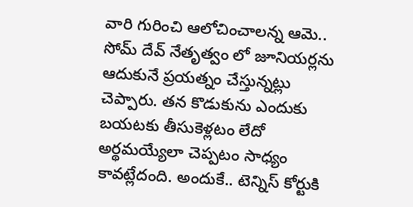వారి గురించి ఆలోచించాలన్న ఆమె.. సోమ్ దేవ్ నేతృత్వం లో జూనియర్లను ఆదుకునే ప్రయత్నం చేస్తున్నట్లు చెప్పారు. తన కొడుకును ఎందుకు బయటకు తీసుకెళ్లటం లేదో అర్థమయ్యేలా చెప్పటం సాధ్యం కావట్లేదంది. అందుకే.. టెన్నిస్ కోర్టుకి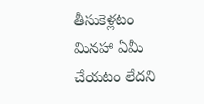తీసుకెళ్లటం మినహా ఏమీ చేయటం లేదని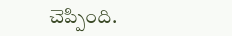చెప్పింది.